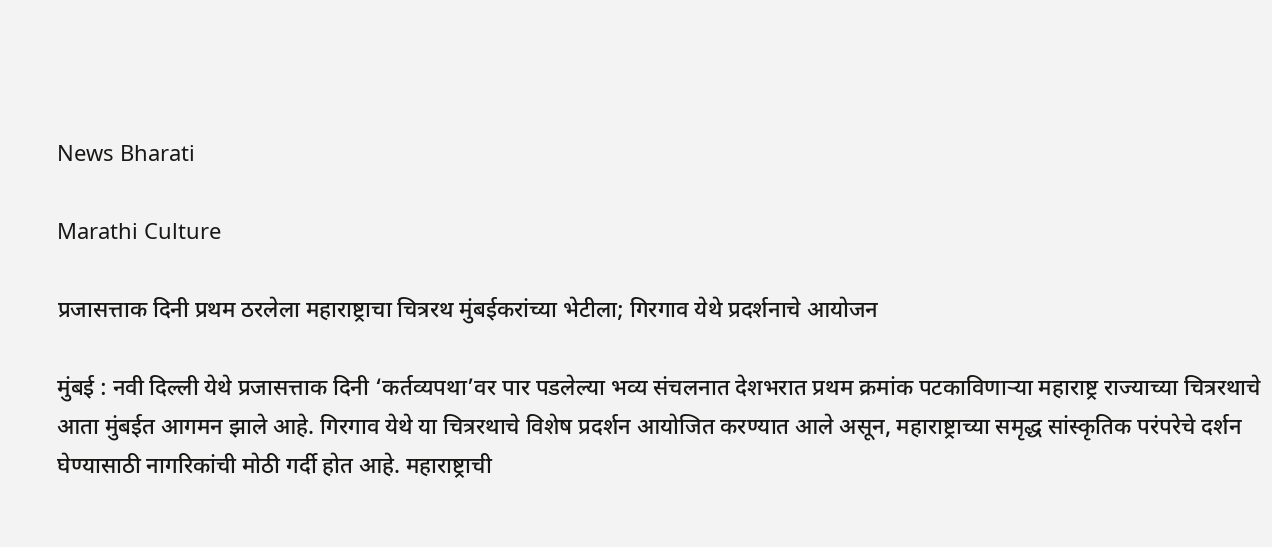News Bharati

Marathi Culture

प्रजासत्ताक दिनी प्रथम ठरलेला महाराष्ट्राचा चित्ररथ मुंबईकरांच्या भेटीला; गिरगाव येथे प्रदर्शनाचे आयोजन

मुंबई : नवी दिल्ली येथे प्रजासत्ताक दिनी ‘कर्तव्यपथा’वर पार पडलेल्या भव्य संचलनात देशभरात प्रथम क्रमांक पटकाविणाऱ्या महाराष्ट्र राज्याच्या चित्ररथाचे आता मुंबईत आगमन झाले आहे. गिरगाव येथे या चित्ररथाचे विशेष प्रदर्शन आयोजित करण्यात आले असून, महाराष्ट्राच्या समृद्ध सांस्कृतिक परंपरेचे दर्शन घेण्यासाठी नागरिकांची मोठी गर्दी होत आहे. महाराष्ट्राची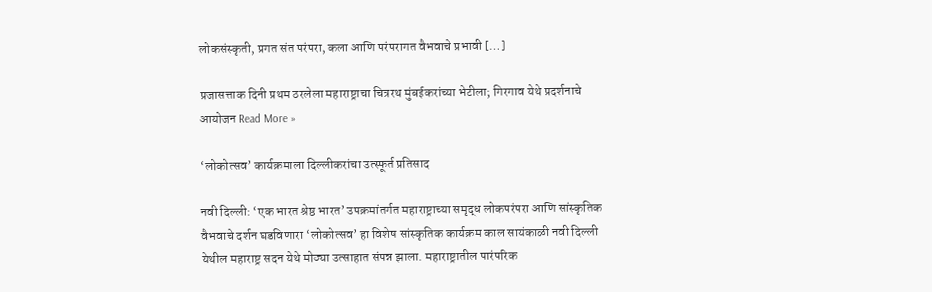लोकसंस्कृती, प्रगत संत परंपरा, कला आणि परंपरागत वैभवाचे प्रभावी […]

प्रजासत्ताक दिनी प्रथम ठरलेला महाराष्ट्राचा चित्ररथ मुंबईकरांच्या भेटीला; गिरगाव येथे प्रदर्शनाचे आयोजन Read More »

‘लोकोत्सव’ कार्यक्रमाला दिल्लीकरांचा उत्स्फूर्त प्रतिसाद

नवी दिल्ली: ‘एक भारत श्रेष्ठ भारत’ उपक्रमांतर्गत महाराष्ट्राच्या समृद्ध लोकपरंपरा आणि सांस्कृतिक वैभवाचे दर्शन घडविणारा ‘लोकोत्सव’ हा विशेष सांस्कृतिक कार्यक्रम काल सायंकाळी नवी दिल्ली येथील महाराष्ट्र सदन येथे मोठ्या उत्साहात संपन्न झाला. महाराष्ट्रातील पारंपरिक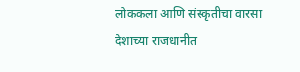लोककला आणि संस्कृतीचा वारसा देशाच्या राजधानीत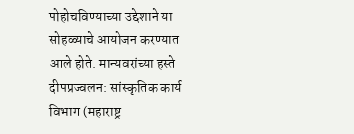पोहोचविण्याच्या उद्देशाने या सोहळ्याचे आयोजन करण्यात आले होते. मान्यवरांच्या हस्ते दीपप्रज्वलन: सांस्कृतिक कार्य विभाग (महाराष्ट्र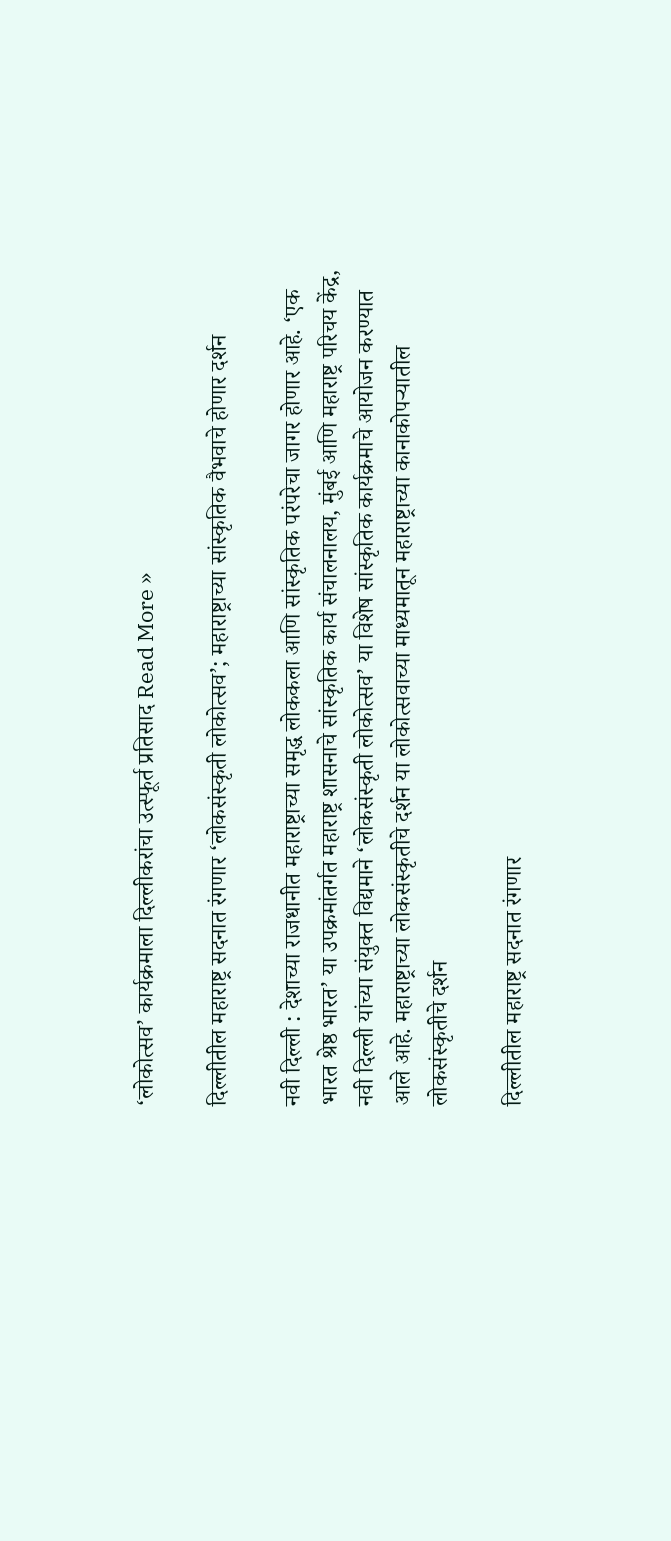‘लोकोत्सव’ कार्यक्रमाला दिल्लीकरांचा उत्स्फूर्त प्रतिसाद Read More »

दिल्लीतील महाराष्ट्र सदनात रंगणार ‘लोकसंस्कृती लोकोत्सव’; महाराष्ट्राच्या सांस्कृतिक वैभवाचे होणार दर्शन

नवी दिल्ली : देशाच्या राजधानीत महाराष्ट्राच्या समृद्ध लोककला आणि सांस्कृतिक परंपरेचा जागर होणार आहे. ‘एक भारत श्रेष्ठ भारत’ या उपक्रमांतर्गत महाराष्ट्र शासनाचे सांस्कृतिक कार्य संचालनालय, मुंबई आणि महाराष्ट्र परिचय केंद्र, नवी दिल्ली यांच्या संयुक्त विद्यमाने ‘लोकसंस्कृती लोकोत्सव’ या विशेष सांस्कृतिक कार्यक्रमाचे आयोजन करण्यात आले आहे. महाराष्ट्राच्या लोकसंस्कृतीचे दर्शन या लोकोत्सवाच्या माध्यमातून महाराष्ट्राच्या कानाकोपऱ्यातील लोकसंस्कृतीचे दर्शन

दिल्लीतील महाराष्ट्र सदनात रंगणार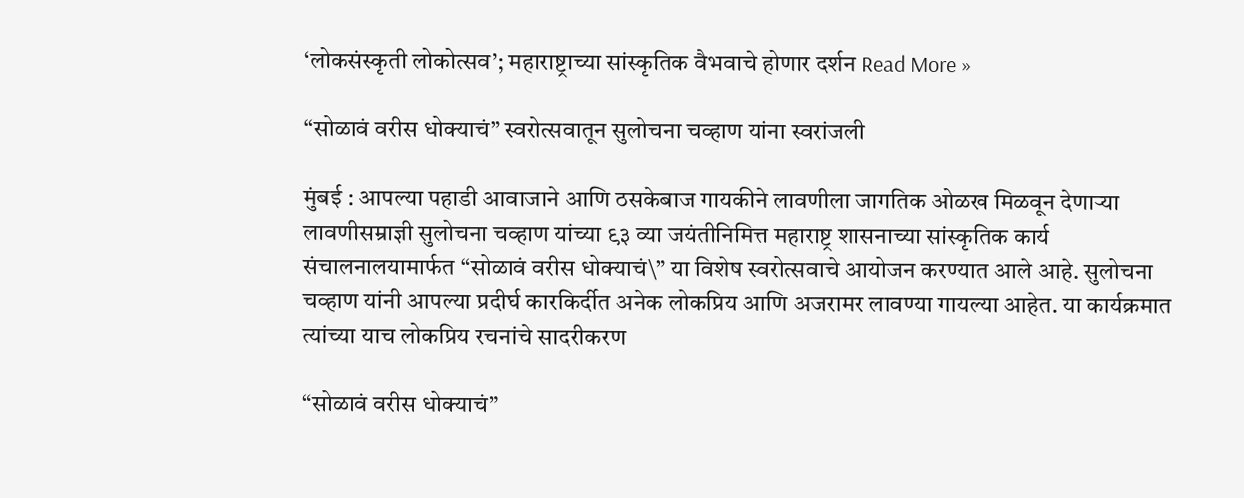‘लोकसंस्कृती लोकोत्सव’; महाराष्ट्राच्या सांस्कृतिक वैभवाचे होणार दर्शन Read More »

“सोळावं वरीस धोक्याचं” स्वरोत्सवातून सुलोचना चव्हाण यांना स्वरांजली

मुंबई : आपल्या पहाडी आवाजाने आणि ठसकेबाज गायकीने लावणीला जागतिक ओळख मिळवून देणाऱ्या लावणीसम्राज्ञी सुलोचना चव्हाण यांच्या ९३ व्या जयंतीनिमित्त महाराष्ट्र शासनाच्या सांस्कृतिक कार्य संचालनालयामार्फत “सोळावं वरीस धोक्याचं\” या विशेष स्वरोत्सवाचे आयोजन करण्यात आले आहे. सुलोचना चव्हाण यांनी आपल्या प्रदीर्घ कारकिर्दीत अनेक लोकप्रिय आणि अजरामर लावण्या गायल्या आहेत. या कार्यक्रमात त्यांच्या याच लोकप्रिय रचनांचे सादरीकरण

“सोळावं वरीस धोक्याचं”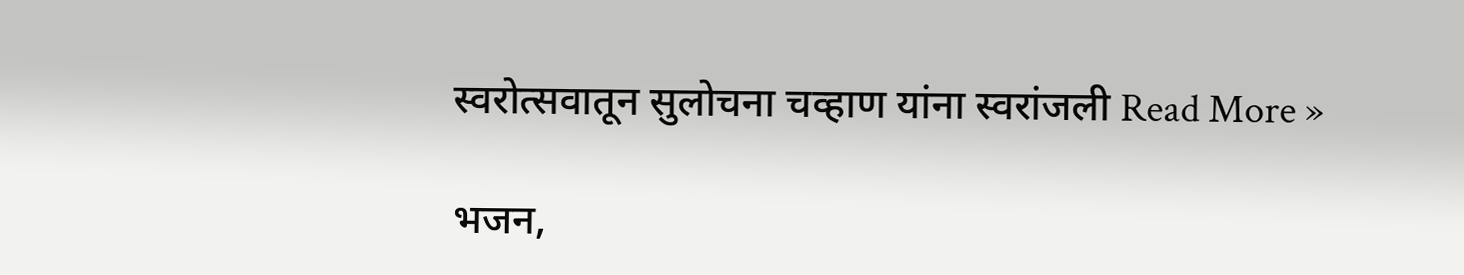स्वरोत्सवातून सुलोचना चव्हाण यांना स्वरांजली Read More »

भजन,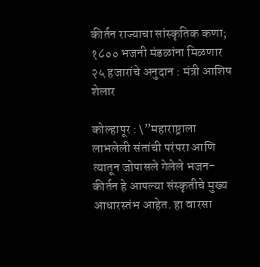कीर्तन राज्याचा सांस्कृतिक कणा; १८०० भजनी मंडळांना मिळणार २५ हजारांचे अनुदान : मंत्री आशिष शेलार

कोल्हापूर : \”महाराष्ट्राला लाभलेली संतांची परंपरा आणि त्यातून जोपासले गेलेले भजन-कीर्तन हे आपल्या संस्कृतीचे मुख्य आधारस्तंभ आहेत. हा वारसा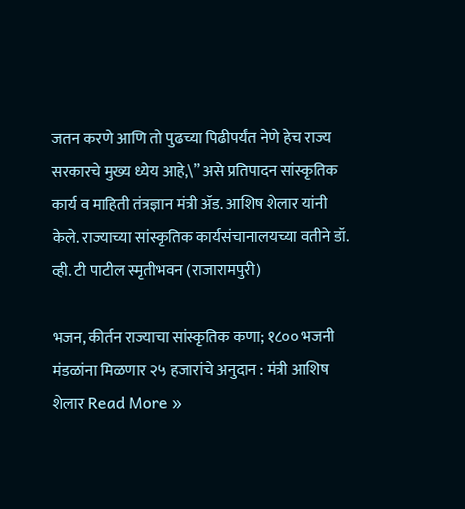जतन करणे आणि तो पुढच्या पिढीपर्यंत नेणे हेच राज्य सरकारचे मुख्य ध्येय आहे,\” असे प्रतिपादन सांस्कृतिक कार्य व माहिती तंत्रज्ञान मंत्री ॲड. आशिष शेलार यांनी केले. राज्याच्या सांस्कृतिक कार्यसंचानालयच्या वतीने डॉ. व्ही. टी पाटील स्मृतीभवन (राजारामपुरी)

भजन, कीर्तन राज्याचा सांस्कृतिक कणा; १८०० भजनी मंडळांना मिळणार २५ हजारांचे अनुदान : मंत्री आशिष शेलार Read More »